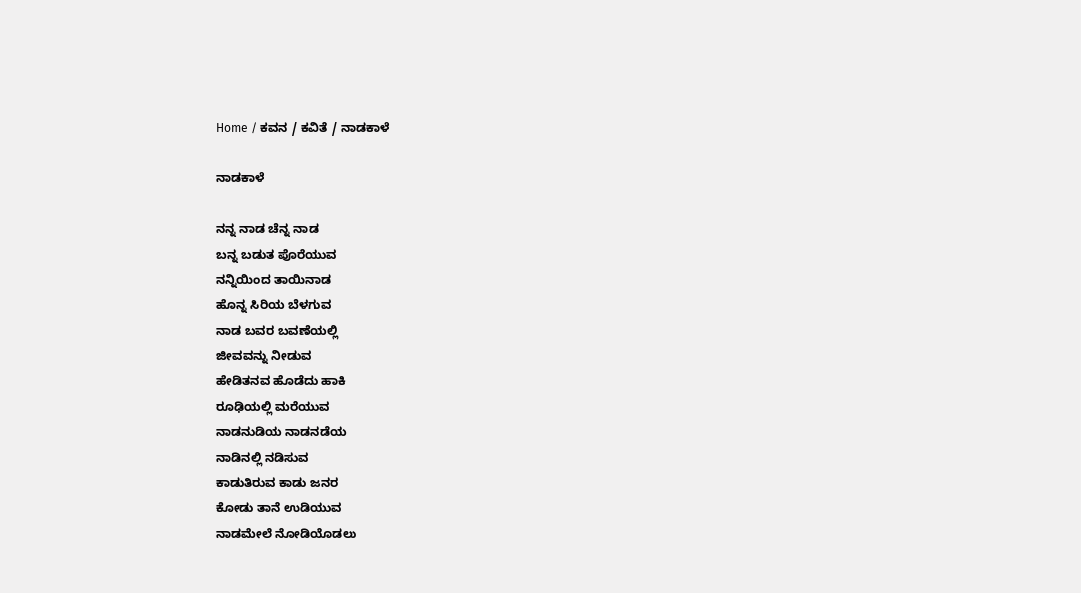Home / ಕವನ / ಕವಿತೆ / ನಾಡಕಾಳೆ

ನಾಡಕಾಳೆ

ನನ್ನ ನಾಡ ಚೆನ್ನ ನಾಡ
ಬನ್ನ ಬಡುತ ಪೊರೆಯುವ
ನನ್ನಿಯಿಂದ ತಾಯಿನಾಡ
ಹೊನ್ನ ಸಿರಿಯ ಬೆಳಗುವ
ನಾಡ ಬವರ ಬವಣೆಯಲ್ಲಿ
ಜೀವವನ್ನು ನೀಡುವ
ಹೇಡಿತನವ ಹೊಡೆದು ಹಾಕಿ
ರೂಢಿಯಲ್ಲಿ ಮರೆಯುವ
ನಾಡನುಡಿಯ ನಾಡನಡೆಯ
ನಾಡಿನಲ್ಲಿ ನಡಿಸುವ
ಕಾಡುತಿರುವ ಕಾಡು ಜನರ
ಕೋಡು ತಾನೆ ಉಡಿಯುವ
ನಾಡಮೇಲೆ ನೋಡಿಯೊಡಲು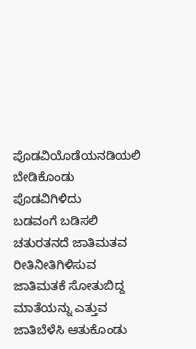ಪೊಡವಿಯೊಡೆಯನಡಿಯಲಿ
ಬೇಡಿಕೊಂಡು ಪೊಡವಿಗಿಳಿದು
ಬಡವಂಗೆ ಬಡಿಸಲಿ
ಚತುರತನದೆ ಜಾತಿಮತವ
ರೀತಿನೀತಿಗಿಳಿಸುವ
ಜಾತಿಮತಕೆ ಸೋತುಬಿದ್ದ
ಮಾತೆಯನ್ನು ಎತ್ತುವ
ಜಾತಿಬೆಳೆಸಿ ಆತುಕೊಂಡು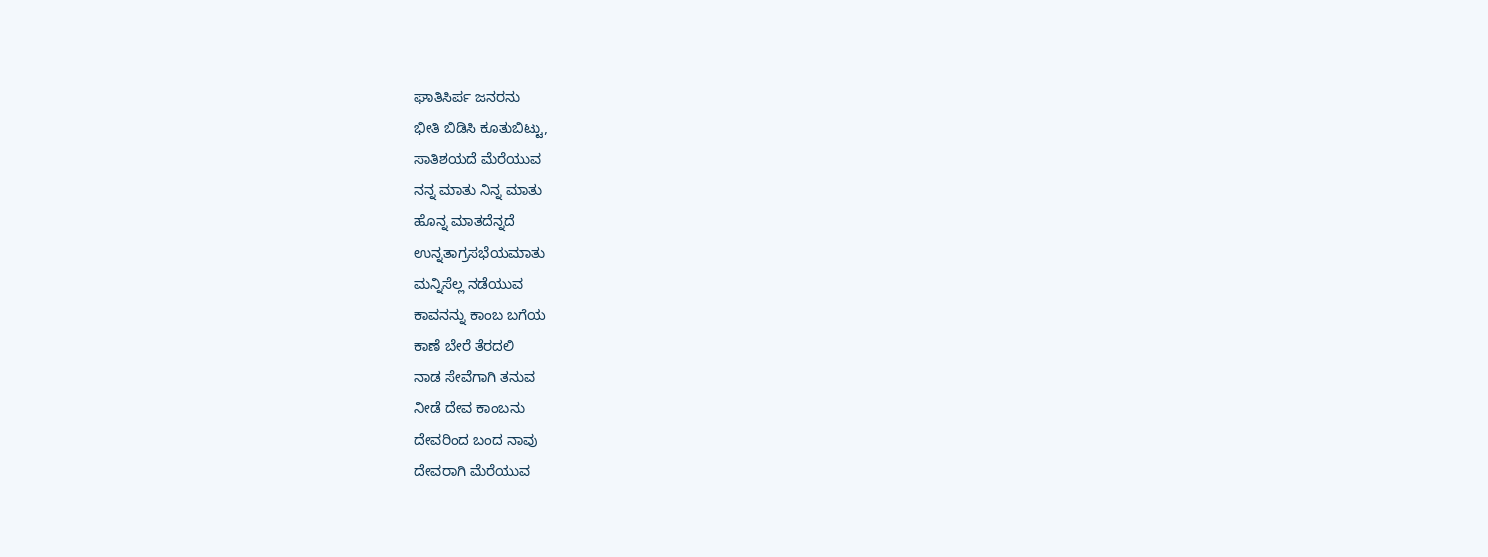ಘಾತಿಸಿರ್ಪ ಜನರನು
ಭೀತಿ ಬಿಡಿಸಿ ಕೂತುಬಿಟ್ಟು,
ಸಾತಿಶಯದೆ ಮೆರೆಯುವ
ನನ್ನ ಮಾತು ನಿನ್ನ ಮಾತು
ಹೊನ್ನ ಮಾತದೆನ್ನದೆ
ಉನ್ನತಾಗ್ರಸಭೆಯಮಾತು
ಮನ್ನಿಸೆಲ್ಲ ನಡೆಯುವ
ಕಾವನನ್ನು ಕಾಂಬ ಬಗೆಯ
ಕಾಣೆ ಬೇರೆ ತೆರದಲಿ
ನಾಡ ಸೇವೆಗಾಗಿ ತನುವ
ನೀಡೆ ದೇವ ಕಾಂಬನು
ದೇವರಿಂದ ಬಂದ ನಾವು
ದೇವರಾಗಿ ಮೆರೆಯುವ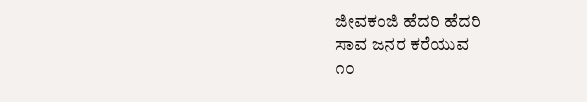ಜೀವಕಂಜಿ ಹೆದರಿ ಹೆದರಿ
ಸಾವ ಜನರ ಕರೆಯುವ
೧೦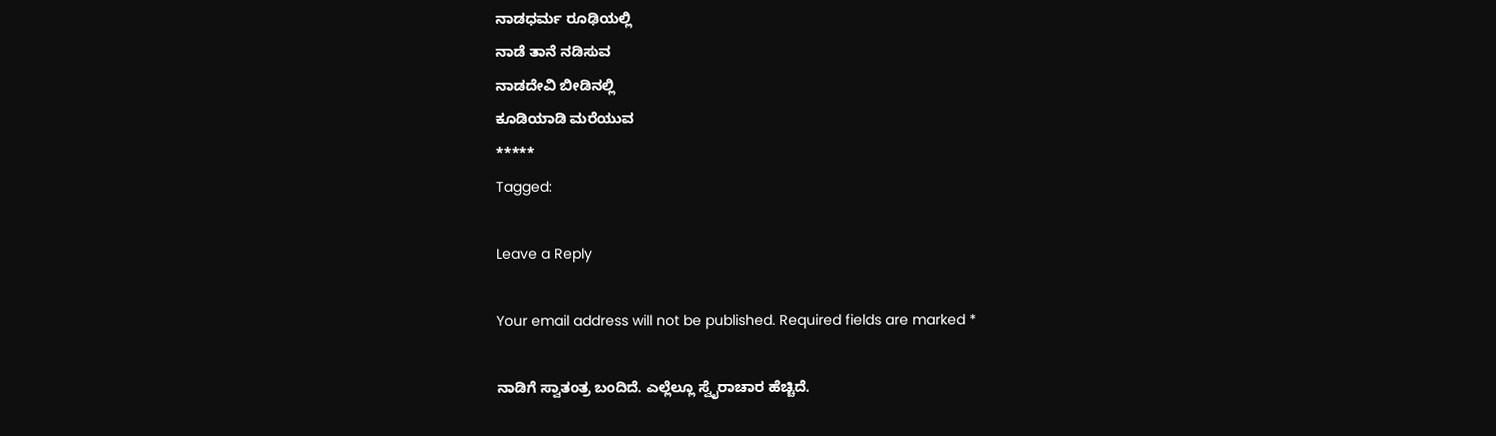ನಾಡಧರ್ಮ ರೂಢಿಯಲ್ಲಿ
ನಾಡೆ ತಾನೆ ನಡಿಸುವ
ನಾಡದೇವಿ ಬೀಡಿನಲ್ಲಿ
ಕೂಡಿಯಾಡಿ ಮರೆಯುವ
*****
Tagged:

Leave a Reply

Your email address will not be published. Required fields are marked *

ನಾಡಿಗೆ ಸ್ವಾತಂತ್ರ ಬಂದಿದೆ. ಎಲ್ಲೆಲ್ಲೂ ಸ್ವೈರಾಚಾರ ಹೆಚ್ಚಿದೆ.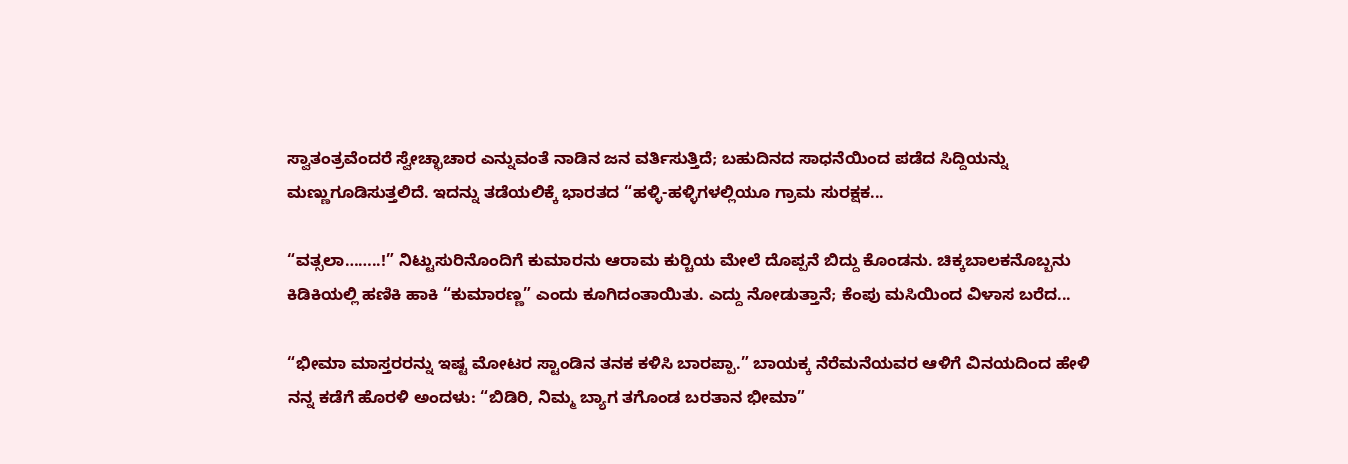ಸ್ವಾತಂತ್ರವೆಂದರೆ ಸ್ವೇಚ್ಛಾಚಾರ ಎನ್ನುವಂತೆ ನಾಡಿನ ಜನ ವರ್ತಿಸುತ್ತಿದೆ; ಬಹುದಿನದ ಸಾಧನೆಯಿಂದ ಪಡೆದ ಸಿದ್ದಿಯನ್ನು ಮಣ್ಣುಗೂಡಿಸುತ್ತಲಿದೆ. ಇದನ್ನು ತಡೆಯಲಿಕ್ಕೆ ಭಾರತದ “ಹಳ್ಳಿ-ಹಳ್ಳಿಗಳಲ್ಲಿಯೂ ಗ್ರಾಮ ಸುರಕ್ಷಕ...

“ವತ್ಸಲಾ……..!” ನಿಟ್ಟುಸುರಿನೊಂದಿಗೆ ಕುಮಾರನು ಆರಾಮ ಕುರ್‍ಚಿಯ ಮೇಲೆ ದೊಪ್ಪನೆ ಬಿದ್ದು ಕೊಂಡನು. ಚಿಕ್ಕಬಾಲಕನೊಬ್ಬನು ಕಿಡಿಕಿಯಲ್ಲಿ ಹಣಿಕಿ ಹಾಕಿ “ಕುಮಾರಣ್ಣ” ಎಂದು ಕೂಗಿದಂತಾಯಿತು. ಎದ್ದು ನೋಡುತ್ತಾನೆ; ಕೆಂಪು ಮಸಿಯಿಂದ ವಿಳಾಸ ಬರೆದ...

“ಭೀಮಾ ಮಾಸ್ತರರನ್ನು ಇಷ್ಟ ಮೋಟರ ಸ್ಟಾಂಡಿನ ತನಕ ಕಳಿಸಿ ಬಾರಪ್ಪಾ.” ಬಾಯಕ್ಕ ನೆರೆಮನೆಯವರ ಆಳಿಗೆ ವಿನಯದಿಂದ ಹೇಳಿ ನನ್ನ ಕಡೆಗೆ ಹೊರಳಿ ಅಂದಳು: “ಬಿಡಿರಿ, ನಿಮ್ಮ ಬ್ಯಾಗ ತಗೊಂಡ ಬರತಾನ ಭೀಮಾ”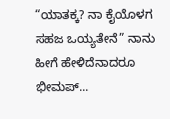“ಯಾತಕ್ಕ? ನಾ ಕೈಯೊಳಗ ಸಹಜ ಒಯ್ಯತೇನೆ” ನಾನು ಹೀಗೆ ಹೇಳಿದೆನಾದರೂ ಭೀಮಪ್...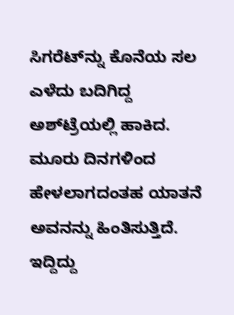ಸಿಗರೆಟ್‌ನ್ನು ಕೊನೆಯ ಸಲ ಎಳೆದು ಬದಿಗಿದ್ದ ಅಶ್‌ಟ್ರೆಯಲ್ಲಿ ಹಾಕಿದ. ಮೂರು ದಿನಗಳಿಂದ ಹೇಳಲಾಗದಂತಹ ಯಾತನೆ ಅವನನ್ನು ಹಿಂತಿಸುತ್ತಿದೆ. ಇದ್ದಿದ್ದು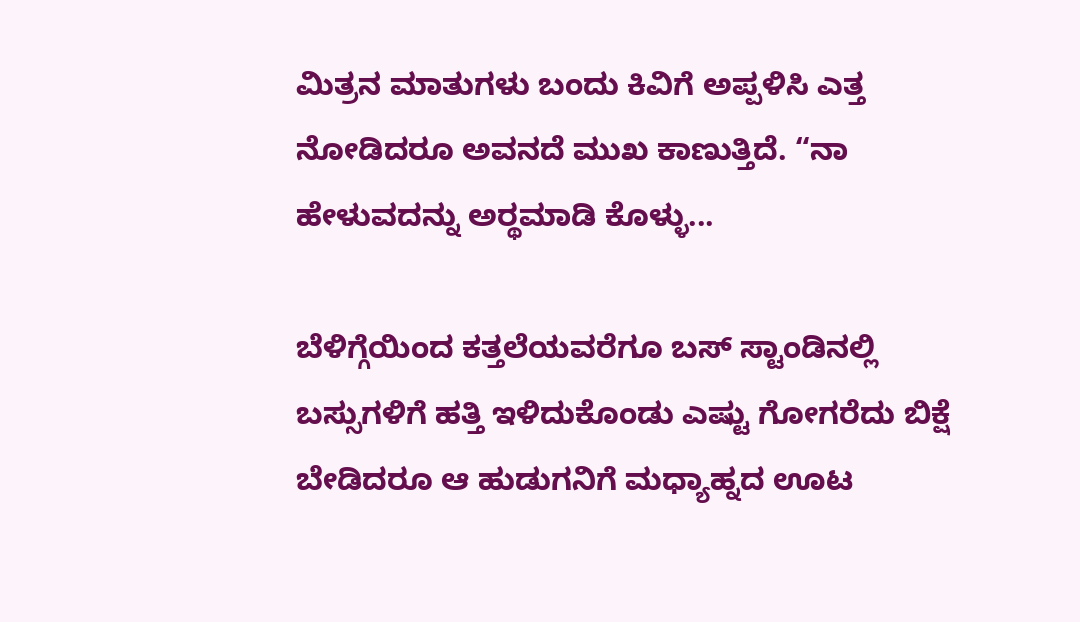ಮಿತ್ರನ ಮಾತುಗಳು ಬಂದು ಕಿವಿಗೆ ಅಪ್ಪಳಿಸಿ ಎತ್ತ ನೋಡಿದರೂ ಅವನದೆ ಮುಖ ಕಾಣುತ್ತಿದೆ. “ನಾ ಹೇಳುವದನ್ನು ಅರ್‍ಥಮಾಡಿ ಕೊಳ್ಳು...

ಬೆಳಿಗ್ಗೆಯಿಂದ ಕತ್ತಲೆಯವರೆಗೂ ಬಸ್ ಸ್ಟಾಂಡಿನಲ್ಲಿ ಬಸ್ಸುಗಳಿಗೆ ಹತ್ತಿ ಇಳಿದುಕೊಂಡು ಎಷ್ಟು ಗೋಗರೆದು ಬಿಕ್ಷೆ ಬೇಡಿದರೂ ಆ ಹುಡುಗನಿಗೆ ಮಧ್ಯಾಹ್ನದ ಊಟ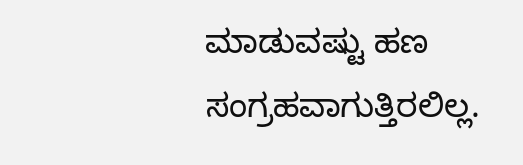ಮಾಡುವಷ್ಟು ಹಣ ಸಂಗ್ರಹವಾಗುತ್ತಿರಲಿಲ್ಲ.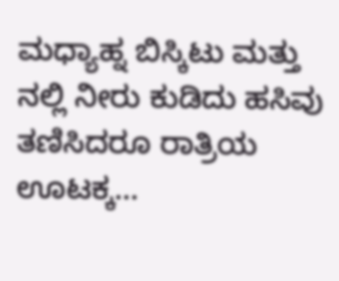ಮಧ್ಯಾಹ್ನ ಬಿಸ್ಕಿಟು ಮತ್ತು ನಲ್ಲಿ ನೀರು ಕುಡಿದು ಹಸಿವು ತಣಿಸಿದರೂ ರಾತ್ರಿಯ ಊಟಕ್ಕ...